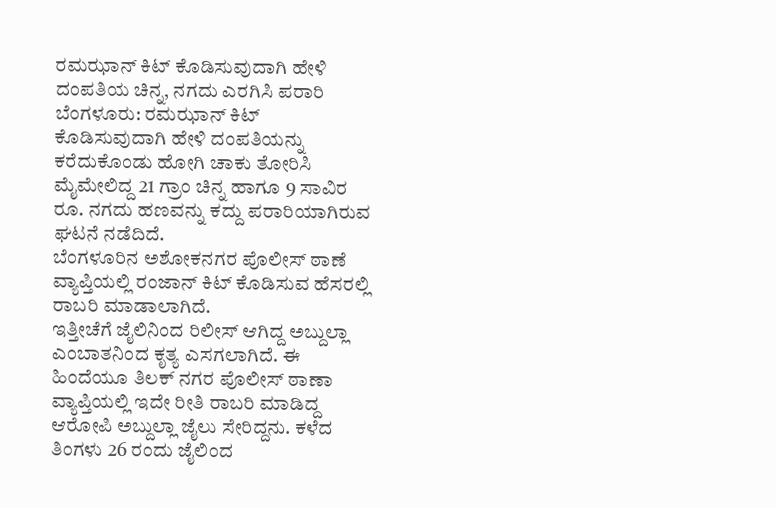ರಮಝಾನ್ ಕಿಟ್ ಕೊಡಿಸುವುದಾಗಿ ಹೇಳಿ ದಂಪತಿಯ ಚಿನ್ನ, ನಗದು ಎರಗಿಸಿ ಪರಾರಿ
ಬೆಂಗಳೂರು: ರಮಝಾನ್ ಕಿಟ್ ಕೊಡಿಸುವುದಾಗಿ ಹೇಳಿ ದಂಪತಿಯನ್ನು ಕರೆದುಕೊಂಡು ಹೋಗಿ ಚಾಕು ತೋರಿಸಿ ಮೈಮೇಲಿದ್ದ 21 ಗ್ರಾಂ ಚಿನ್ನ ಹಾಗೂ 9 ಸಾವಿರ ರೂ. ನಗದು ಹಣವನ್ನು ಕದ್ದು ಪರಾರಿಯಾಗಿರುವ ಘಟನೆ ನಡೆದಿದೆ.
ಬೆಂಗಳೂರಿನ ಅಶೋಕನಗರ ಪೊಲೀಸ್ ಠಾಣೆ ವ್ಯಾಪ್ತಿಯಲ್ಲಿ ರಂಜಾನ್ ಕಿಟ್ ಕೊಡಿಸುವ ಹೆಸರಲ್ಲಿ ರಾಬರಿ ಮಾಡಾಲಾಗಿದೆ.
ಇತ್ತೀಚೆಗೆ ಜೈಲಿನಿಂದ ರಿಲೀಸ್ ಆಗಿದ್ದ ಅಬ್ದುಲ್ಲಾ ಎಂಬಾತನಿಂದ ಕೃತ್ಯ ಎಸಗಲಾಗಿದೆ. ಈ ಹಿಂದೆಯೂ ತಿಲಕ್ ನಗರ ಪೊಲೀಸ್ ಠಾಣಾ ವ್ಯಾಪ್ತಿಯಲ್ಲಿ ಇದೇ ರೀತಿ ರಾಬರಿ ಮಾಡಿದ್ದ ಆರೋಪಿ ಅಬ್ದುಲ್ಲಾ ಜೈಲು ಸೇರಿದ್ದನು. ಕಳೆದ ತಿಂಗಳು 26 ರಂದು ಜೈಲಿಂದ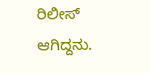ರಿಲೀಸ್ ಆಗಿದ್ದನು.